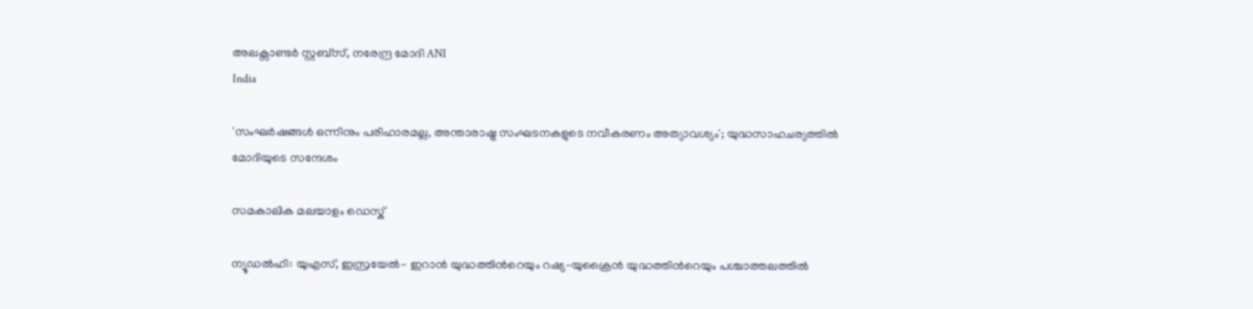അലക്സാണ്ടര്‍ സ്റ്റബ്‌സ്, നരേന്ദ്ര മോദി ANI
India

'സംഘര്‍ഷങ്ങള്‍ ഒന്നിനും പരിഹാരമല്ല, അന്താരാഷ്ട്ര സംഘടനകളുടെ നവീകരണം അത്യാവശ്യം'; യുദ്ധസാഹചര്യത്തില്‍ മോദിയുടെ സന്ദേശം

സമകാലിക മലയാളം ഡെസ്ക്

ന്യൂഡല്‍ഹി: യുഎസ്, ഇസ്രയേല്‍- ഇറാന്‍ യുദ്ധത്തിന്‍റെയും റഷ്യ-യുക്രൈന്‍ യുദ്ധത്തിന്‍റെയും പശ്ചാത്തലത്തില്‍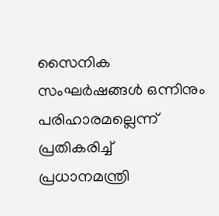സൈനിക സംഘര്‍ഷങ്ങള്‍ ഒന്നിനും പരിഹാരമല്ലെന്ന് പ്രതികരിച്ച് പ്രധാനമന്ത്രി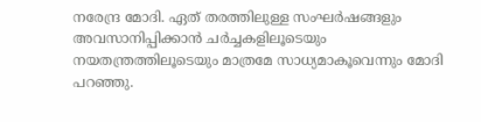നരേന്ദ്ര മോദി. ഏത് തരത്തിലുള്ള സംഘര്‍ഷങ്ങളും അവസാനിപ്പിക്കാന്‍ ചര്‍ച്ചകളിലൂടെയും നയതന്ത്രത്തിലൂടെയും മാത്രമേ സാധ്യമാകൂവെന്നും മോദി പറഞ്ഞു.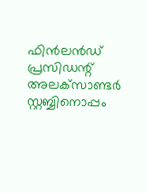ഫിന്‍ലന്‍ഡ് പ്രസിഡന്റ് അലക്‌സാണ്ടര്‍ സ്റ്റബ്ബിനൊപ്പം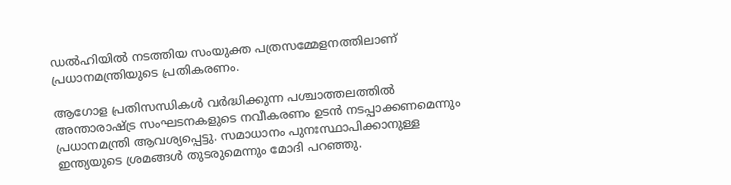ഡല്‍ഹിയില്‍ നടത്തിയ സംയുക്ത പത്രസമ്മേളനത്തിലാണ് പ്രധാനമന്ത്രിയുടെ പ്രതികരണം.

ആഗോള പ്രതിസന്ധികള്‍ വര്‍ദ്ധിക്കുന്ന പശ്ചാത്തലത്തില്‍ അന്താരാഷ്ട്ര സംഘടനകളുടെ നവീകരണം ഉടന്‍ നടപ്പാക്കണമെന്നും പ്രധാനമന്ത്രി ആവശ്യപ്പെട്ടു. സമാധാനം പുനഃസ്ഥാപിക്കാനുള്ള ഇന്ത്യയുടെ ശ്രമങ്ങള്‍ തുടരുമെന്നും മോദി പറഞ്ഞു.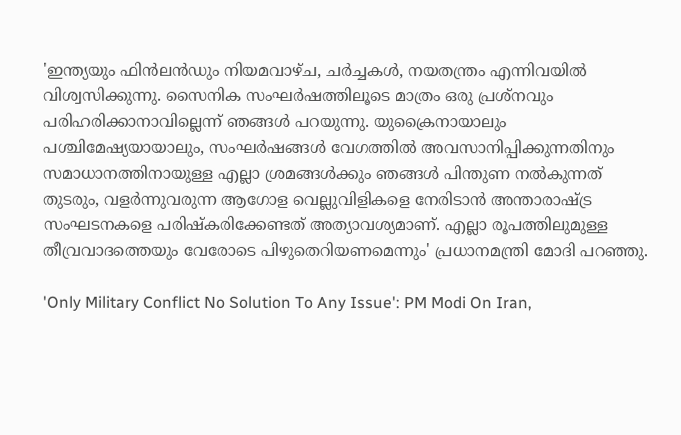'ഇന്ത്യയും ഫിന്‍ലന്‍ഡും നിയമവാഴ്ച, ചര്‍ച്ചകള്‍, നയതന്ത്രം എന്നിവയില്‍ വിശ്വസിക്കുന്നു. സൈനിക സംഘര്‍ഷത്തിലൂടെ മാത്രം ഒരു പ്രശ്‌നവും പരിഹരിക്കാനാവില്ലെന്ന് ഞങ്ങള്‍ പറയുന്നു. യുക്രൈനായാലും പശ്ചിമേഷ്യയായാലും, സംഘര്‍ഷങ്ങള്‍ വേഗത്തില്‍ അവസാനിപ്പിക്കുന്നതിനും സമാധാനത്തിനായുള്ള എല്ലാ ശ്രമങ്ങള്‍ക്കും ഞങ്ങള്‍ പിന്തുണ നല്‍കുന്നത് തുടരും, വളര്‍ന്നുവരുന്ന ആഗോള വെല്ലുവിളികളെ നേരിടാന്‍ അന്താരാഷ്ട്ര സംഘടനകളെ പരിഷ്‌കരിക്കേണ്ടത് അത്യാവശ്യമാണ്. എല്ലാ രൂപത്തിലുമുള്ള തീവ്രവാദത്തെയും വേരോടെ പിഴുതെറിയണമെന്നും' പ്രധാനമന്ത്രി മോദി പറഞ്ഞു.

'Only Military Conflict No Solution To Any Issue': PM Modi On Iran,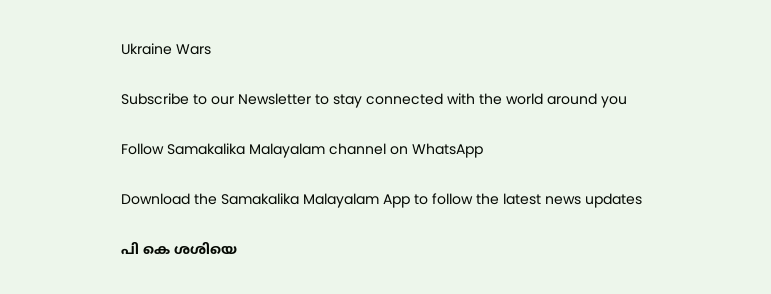Ukraine Wars

Subscribe to our Newsletter to stay connected with the world around you

Follow Samakalika Malayalam channel on WhatsApp

Download the Samakalika Malayalam App to follow the latest news updates

പി കെ ശശിയെ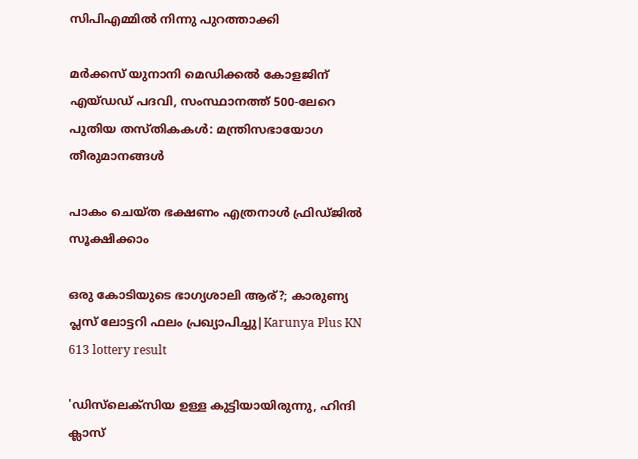സിപിഎമ്മില്‍ നിന്നു പുറത്താക്കി

മര്‍ക്കസ് യുനാനി മെഡിക്കല്‍ കോളജിന് എയ്ഡഡ് പദവി, സംസ്ഥാനത്ത് 500-ലേറെ പുതിയ തസ്തികകൾ: മന്ത്രിസഭായോഗ തീരുമാനങ്ങൾ

പാകം ചെയ്ത ഭക്ഷണം എത്രനാൾ ഫ്രിഡ്ജിൽ സൂക്ഷിക്കാം

ഒരു കോടിയുടെ ഭാഗ്യശാലി ആര്?; കാരുണ്യ പ്ലസ് ലോട്ടറി ഫലം പ്രഖ്യാപിച്ചു|Karunya Plus KN 613 lottery result

'ഡിസ്‌ലെക്‌സിയ ഉള്ള കുട്ടിയായിരുന്നു, ഹിന്ദി ക്ലാസ്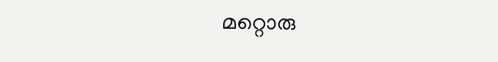മറ്റൊരു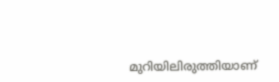മുറിയിലിരുത്തിയാണ്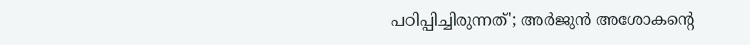പഠിപ്പിച്ചിരുന്നത്'; അര്‍ജുന്‍ അശോകന്റെ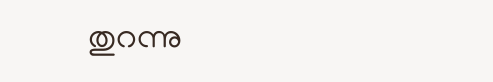തുറന്നു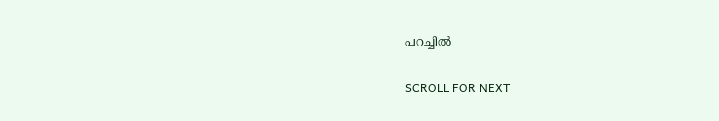പറച്ചില്‍

SCROLL FOR NEXT